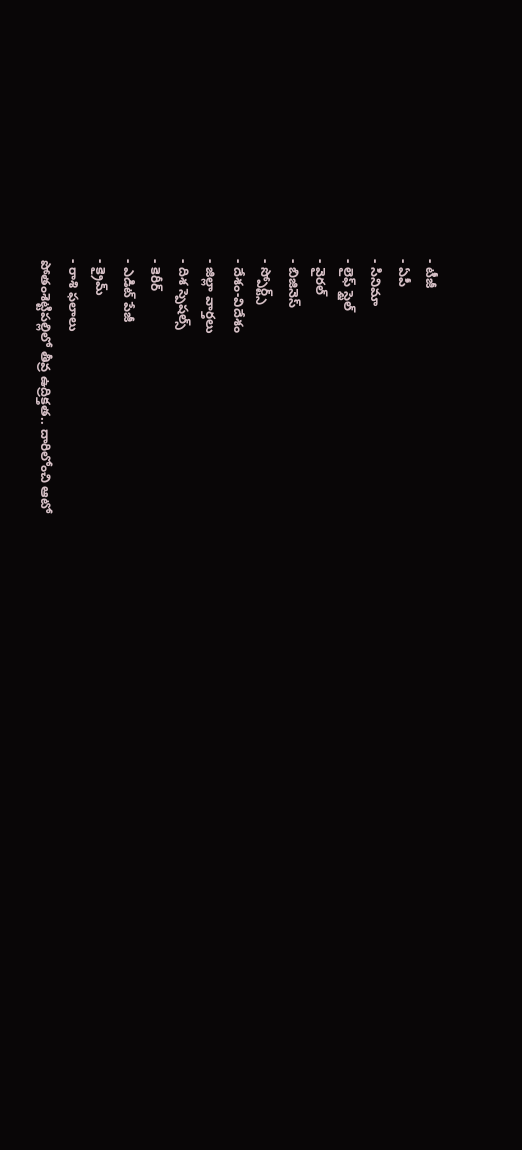- టీజీ
- ఏపీ
- సినిమా
- లైఫ్ స్టైల్
- వైరల్
- బిజినెస్
- స్పోర్ట్స్
- దేశం-విదేశం
- జిల్లా వార్తలు
- దిశ స్పెషల్స్
- కెరీర్
- ఎడిట్ పేజీ
- క్రైమ్
- రాశి ఫలాలు
పోతంశెట్టిపల్లిలో తీవ్ర ఉద్రిక్తత.. దారిలోంచి ఆటో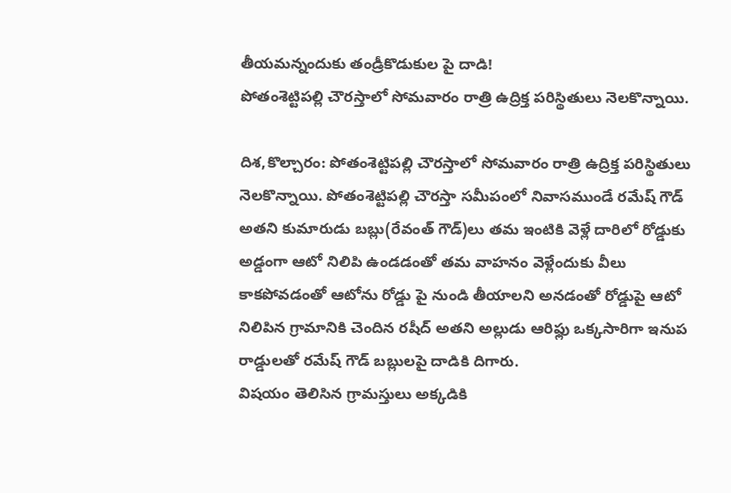తీయమన్నందుకు తండ్రీకొడుకుల పై దాడి!
పోతంశెట్టిపల్లి చౌరస్తాలో సోమవారం రాత్రి ఉద్రిక్త పరిస్థితులు నెలకొన్నాయి.

దిశ,కొల్చారం: పోతంశెట్టిపల్లి చౌరస్తాలో సోమవారం రాత్రి ఉద్రిక్త పరిస్థితులు నెలకొన్నాయి. పోతంశెట్టిపల్లి చౌరస్తా సమీపంలో నివాసముండే రమేష్ గౌడ్ అతని కుమారుడు బబ్లు(రేవంత్ గౌడ్)లు తమ ఇంటికి వెళ్లే దారిలో రోడ్డుకు అడ్డంగా ఆటో నిలిపి ఉండడంతో తమ వాహనం వెళ్లేందుకు వీలు కాకపోవడంతో ఆటోను రోడ్డు పై నుండి తీయాలని అనడంతో రోడ్డుపై ఆటో నిలిపిన గ్రామానికి చెందిన రషీద్ అతని అల్లుడు ఆరిఫ్లు ఒక్కసారిగా ఇనుప రాడ్డులతో రమేష్ గౌడ్ బబ్లులపై దాడికి దిగారు.
విషయం తెలిసిన గ్రామస్తులు అక్కడికి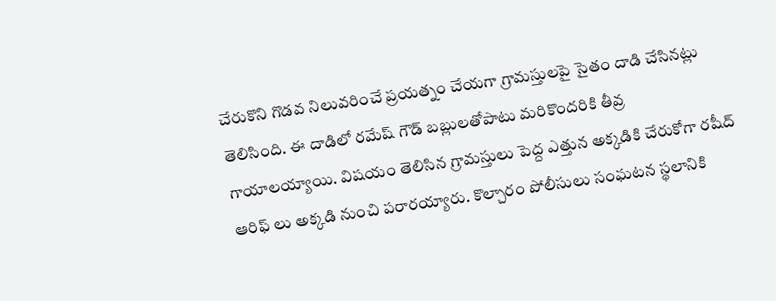చేరుకొని గొడవ నిలువరించే ప్రయత్నం చేయగా గ్రామస్తులపై సైతం దాడి చేసినట్లు తెలిసింది. ఈ దాడిలో రమేష్ గౌడ్ బబ్లులతోపాటు మరికొందరికి తీవ్ర గాయాలయ్యాయి. విషయం తెలిసిన గ్రామస్తులు పెద్ద ఎత్తున అక్కడికి చేరుకోగా రషీద్ ఆరిఫ్ లు అక్కడి నుంచి పరారయ్యారు. కొల్చారం పోలీసులు సంఘటన స్థలానికి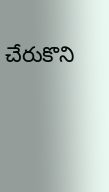చేరుకొని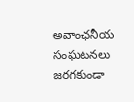అవాంఛనీయ సంఘటనలు జరగకుండా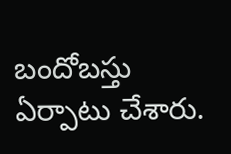బందోబస్తు ఏర్పాటు చేశారు.